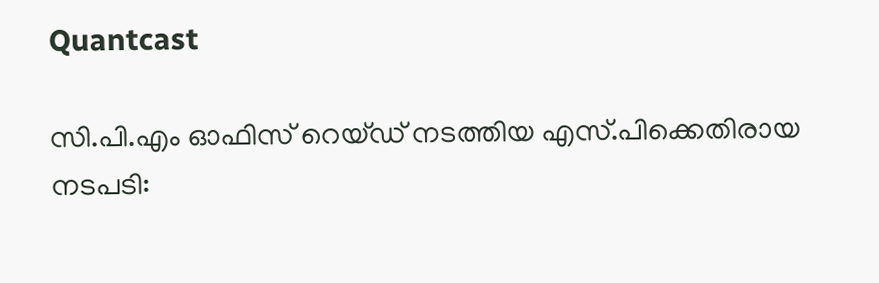Quantcast

സി.പി.എം ഓഫിസ് റെയ്ഡ് നടത്തിയ എസ്.പിക്കെതിരായ നടപടി: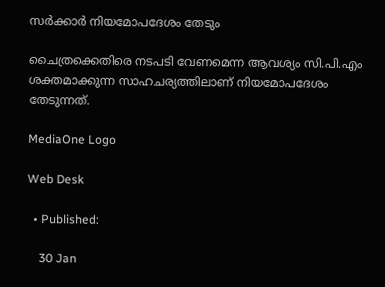സര്‍ക്കാര്‍ നിയമോപദേശം തേടും

ചൈത്രക്കെതിരെ നടപടി വേണമെന്ന ആവശ്യം സി.പി.എം ശക്തമാക്കുന്ന സാഹചര്യത്തിലാണ് നിയമോപദേശം തേടുന്നത്.

MediaOne Logo

Web Desk

  • Published:

    30 Jan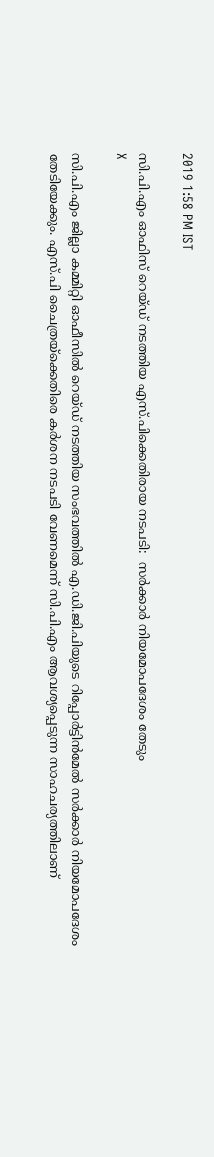2019 1:58 PM IST

സി.പി.എം ഓഫിസ് റെയ്ഡ് നടത്തിയ എസ്.പിക്കെതിരായ നടപടി:  സര്‍ക്കാര്‍ നിയമോപദേശം തേടും
X

സി.പി.എം ജില്ലാ കമ്മിറ്റി ഓഫീസിൽ റെയ്ഡ് നടത്തിയ സംഭവത്തിൽ എ.ഡി.ജി.പിയുടെ റിപ്പോർട്ടിൻമേൽ സർക്കാർ നിയമോപദേശം തേടിയേക്കും. എസ്.പി ചൈത്രയ്ക്കെതിരെ കർശന നടപടി വേണമെന്ന് സി.പി.എം ആവശ്യപ്പെടുന്ന സാഹചര്യത്തിലാണ്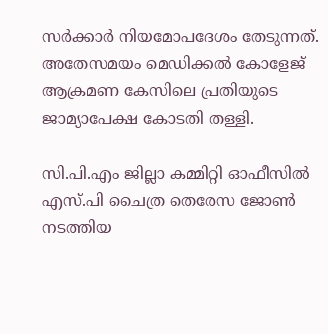സർക്കാർ നിയമോപദേശം തേടുന്നത്. അതേസമയം മെഡിക്കൽ കോളേജ് ആക്രമണ കേസിലെ പ്രതിയുടെ ജാമ്യാപേക്ഷ കോടതി തള്ളി.

സി.പി.എം ജില്ലാ കമ്മിറ്റി ഓഫീസിൽ എസ്.പി ചൈത്ര തെരേസ ജോൺ നടത്തിയ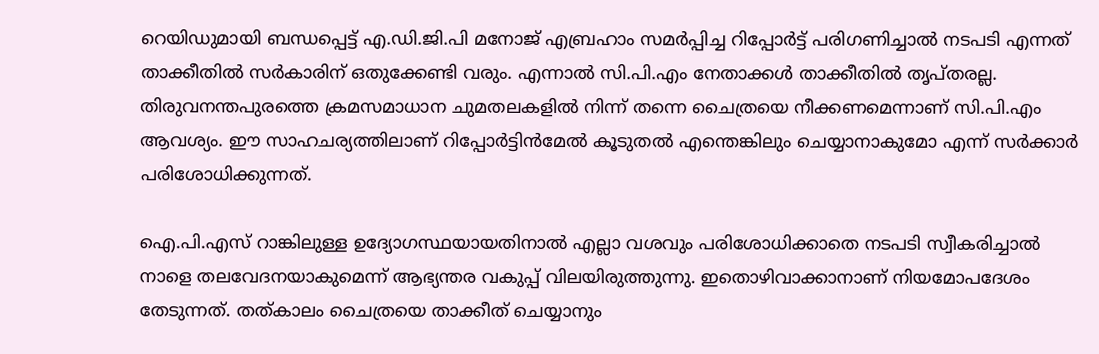റെയിഡുമായി ബന്ധപ്പെട്ട് എ.ഡി.ജി.പി മനോജ് എബ്രഹാം സമർപ്പിച്ച റിപ്പോർട്ട് പരിഗണിച്ചാൽ നടപടി എന്നത് താക്കീതിൽ സർകാരിന് ഒതുക്കേണ്ടി വരും. എന്നാൽ സി.പി.എം നേതാക്കൾ താക്കീതിൽ തൃപ്തരല്ല. തിരുവനന്തപുരത്തെ ക്രമസമാധാന ചുമതലകളിൽ നിന്ന് തന്നെ ചൈത്രയെ നീക്കണമെന്നാണ് സി.പി.എം ആവശ്യം. ഈ സാഹചര്യത്തിലാണ് റിപ്പോർട്ടിൻമേൽ കൂടുതൽ എന്തെങ്കിലും ചെയ്യാനാകുമോ എന്ന് സർക്കാർ പരിശോധിക്കുന്നത്.

ഐ.പി.എസ് റാങ്കിലുള്ള ഉദ്യോഗസ്ഥയായതിനാൽ എല്ലാ വശവും പരിശോധിക്കാതെ നടപടി സ്വീകരിച്ചാൽ നാളെ തലവേദനയാകുമെന്ന് ആഭ്യന്തര വകുപ്പ് വിലയിരുത്തുന്നു. ഇതൊഴിവാക്കാനാണ് നിയമോപദേശം തേടുന്നത്. തത്കാലം ചൈത്രയെ താക്കീത് ചെയ്യാനും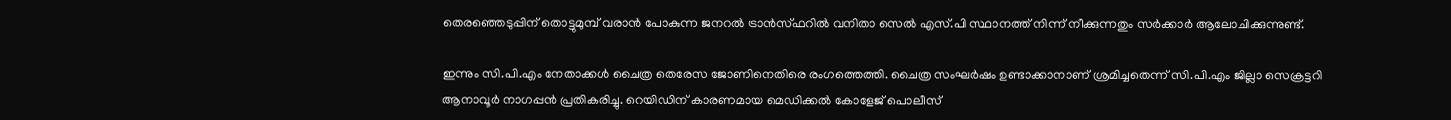തെരഞ്ഞെടുപ്പിന് തൊട്ടുമുമ്പ് വരാൻ പോകുന്ന ജനറൽ ട്രാൻസ്ഫറിൽ വനിതാ സെൽ എസ്.പി സ്ഥാനത്ത് നിന്ന് നീക്കുന്നതും സർക്കാർ ആലോചിക്കുന്നുണ്ട്.

ഇന്നും സി.പി.എം നേതാക്കൾ ചൈത്ര തെരേസ ജോണിനെതിരെ രംഗത്തെത്തി. ചൈത്ര സംഘർഷം ഉണ്ടാക്കാനാണ് ശ്രമിച്ചതെന്ന് സി.പി.എം ജില്ലാ സെക്രട്ടറി ആനാവൂർ നാഗപ്പൻ പ്രതികരിച്ചു. റെയിഡിന് കാരണമായ മെഡിക്കൽ കോളേജ് പൊലീസ്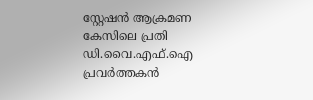സ്റ്റേഷൻ ആക്രമണ കേസിലെ പ്രതി ഡി.വൈ.എഫ്.ഐ പ്രവർത്തകൻ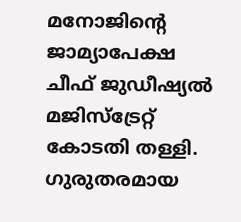മനോജിന്റെ ജാമ്യാപേക്ഷ ചീഫ് ജുഡീഷ്യൽ മജിസ്ട്രേറ്റ് കോടതി തള്ളി. ഗുരുതരമായ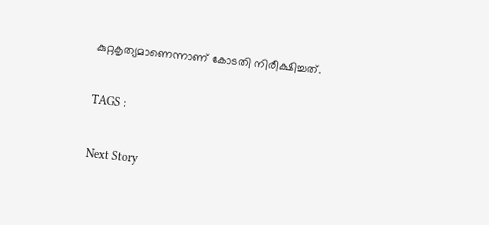കുറ്റകൃത്യമാണെന്നാണ് കോടതി നിരീക്ഷിച്ചത്.

TAGS :

Next Story